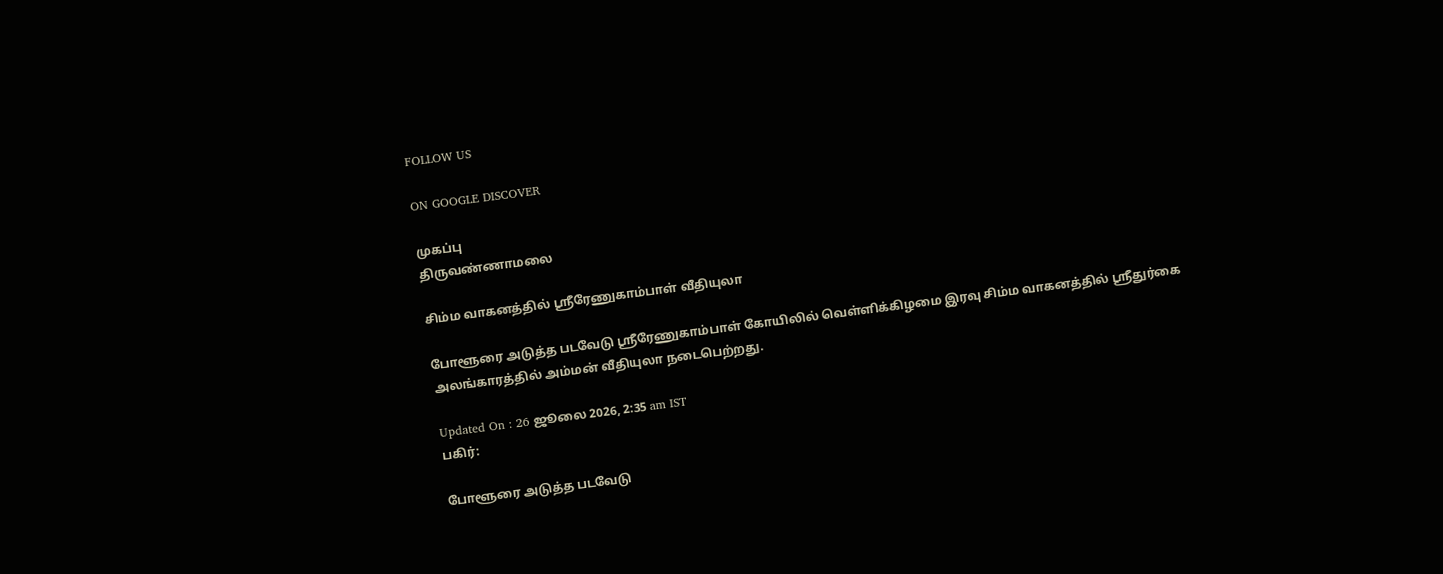FOLLOW US

ON GOOGLE DISCOVER

முகப்பு
திருவண்ணாமலை

சிம்ம வாகனத்தில் ஸ்ரீரேணுகாம்பாள் வீதியுலா

போளூரை அடுத்த படவேடு ஸ்ரீரேணுகாம்பாள் கோயிலில் வெள்ளிக்கிழமை இரவு சிம்ம வாகனத்தில் ஸ்ரீதுர்கை அலங்காரத்தில் அம்மன் வீதியுலா நடைபெற்றது.

Updated On : 26 ஜூலை 2026, 2:35 am IST
பகிர்:

போளூரை அடுத்த படவேடு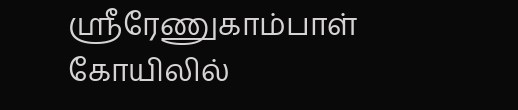ஸ்ரீரேணுகாம்பாள் கோயிலில்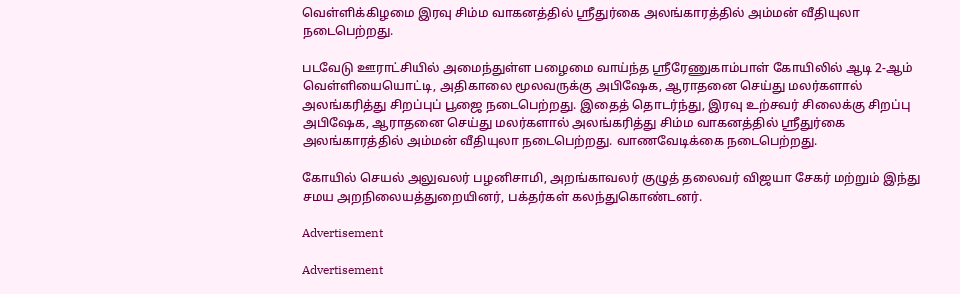வெள்ளிக்கிழமை இரவு சிம்ம வாகனத்தில் ஸ்ரீதுர்கை அலங்காரத்தில் அம்மன் வீதியுலா நடைபெற்றது.

படவேடு ஊராட்சியில் அமைந்துள்ள பழைமை வாய்ந்த ஸ்ரீரேணுகாம்பாள் கோயிலில் ஆடி 2-ஆம் வெள்ளியையொட்டி, அதிகாலை மூலவருக்கு அபிஷேக, ஆராதனை செய்து மலர்களால் அலங்கரித்து சிறப்புப் பூஜை நடைபெற்றது. இதைத் தொடர்ந்து, இரவு உற்சவர் சிலைக்கு சிறப்பு அபிஷேக, ஆராதனை செய்து மலர்களால் அலங்கரித்து சிம்ம வாகனத்தில் ஸ்ரீதுர்கை அலங்காரத்தில் அம்மன் வீதியுலா நடைபெற்றது. வாணவேடிக்கை நடைபெற்றது.

கோயில் செயல் அலுவலர் பழனிசாமி, அறங்காவலர் குழுத் தலைவர் விஜயா சேகர் மற்றும் இந்து சமய அறநிலையத்துறையினர், பக்தர்கள் கலந்துகொண்டனர்.

Advertisement

Advertisement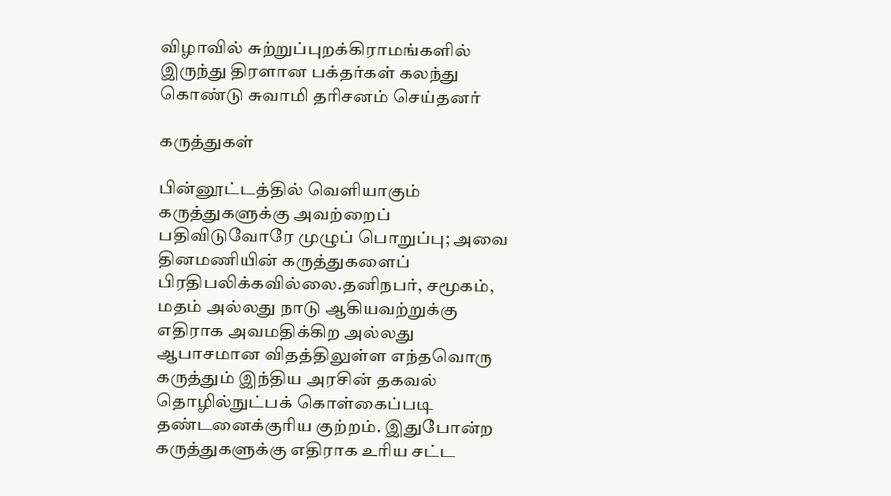விழாவில் சுற்றுப்புறக்கிராமங்களில் இருந்து திரளான பக்தர்கள் கலந்து கொண்டு சுவாமி தரிசனம் செய்தனர்

கருத்துகள்

பின்னூட்டத்தில் வெளியாகும் கருத்துகளுக்கு அவற்றைப் பதிவிடுவோரே முழுப் பொறுப்பு; அவை தினமணியின் கருத்துகளைப் பிரதிபலிக்கவில்லை.தனிநபர், சமூகம், மதம் அல்லது நாடு ஆகியவற்றுக்கு எதிராக அவமதிக்கிற அல்லது ஆபாசமான விதத்திலுள்ள எந்தவொரு கருத்தும் இந்திய அரசின் தகவல் தொழில்நுட்பக் கொள்கைப்படி தண்டனைக்குரிய குற்றம். இதுபோன்ற கருத்துகளுக்கு எதிராக உரிய சட்ட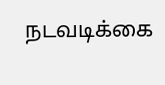நடவடிக்கை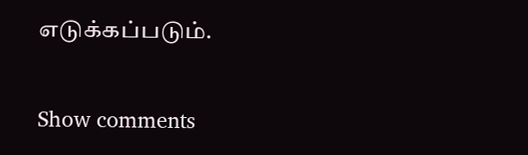எடுக்கப்படும்.

Show comments